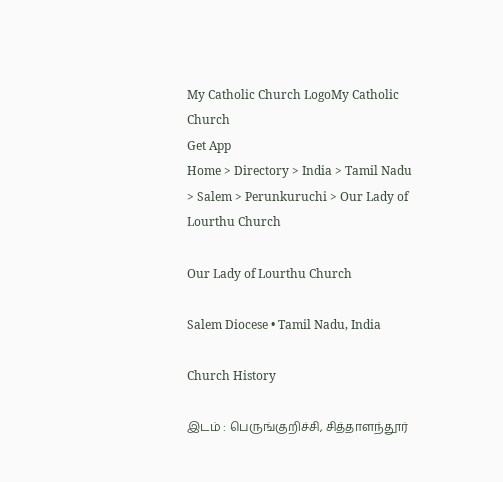My Catholic Church LogoMy Catholic Church
Get App
Home > Directory > India > Tamil Nadu > Salem > Perunkuruchi > Our Lady of Lourthu Church

Our Lady of Lourthu Church

Salem Diocese • Tamil Nadu, India

Church History

இடம் : பெருங்குறிச்சி, சித்தாளந்தூர்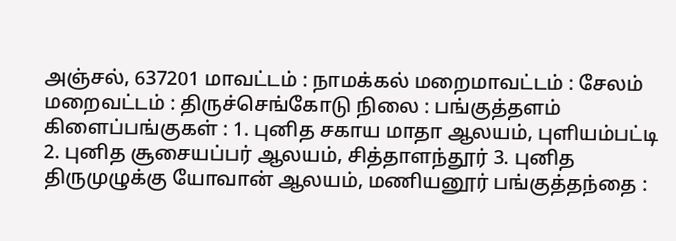அஞ்சல், 637201 மாவட்டம் : நாமக்கல் மறைமாவட்டம் : சேலம் மறைவட்டம் : திருச்செங்கோடு நிலை : பங்குத்தளம் கிளைப்பங்குகள் : 1. புனித சகாய மாதா ஆலயம், புளியம்பட்டி 2. புனித சூசையப்பர் ஆலயம், சித்தாளந்தூர் 3. புனித திருமுழுக்கு யோவான் ஆலயம், மணியனூர் பங்குத்தந்தை :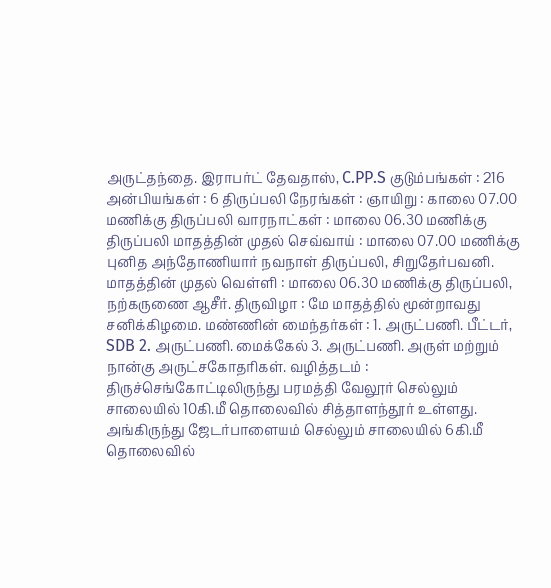அருட்தந்தை. இராபர்ட் தேவதாஸ், C.PP.S குடும்பங்கள் : 216 அன்பியங்கள் : 6 திருப்பலி நேரங்கள் : ஞாயிறு : காலை 07.00 மணிக்கு திருப்பலி வாரநாட்கள் : மாலை 06.30 மணிக்கு திருப்பலி மாதத்தின் முதல் செவ்வாய் : மாலை 07.00 மணிக்கு புனித அந்தோணியார் நவநாள் திருப்பலி, சிறுதேர்பவனி. மாதத்தின் முதல் வெள்ளி : மாலை 06.30 மணிக்கு திருப்பலி, நற்கருணை ஆசீர். திருவிழா : மே மாதத்தில் மூன்றாவது சனிக்கிழமை. மண்ணின் மைந்தர்கள் : 1. அருட்பணி. பீட்டர், SDB 2. அருட்பணி. மைக்கேல் 3. அருட்பணி. அருள் மற்றும் நான்கு அருட்சகோதரிகள். வழித்தடம் : திருச்செங்கோட்டிலிருந்து பரமத்தி வேலூர் செல்லும் சாலையில் 10கி.மீ தொலைவில் சித்தாளந்தூர் உள்ளது. அங்கிருந்து ஜேடர்பாளையம் செல்லும் சாலையில் 6கி.மீ தொலைவில்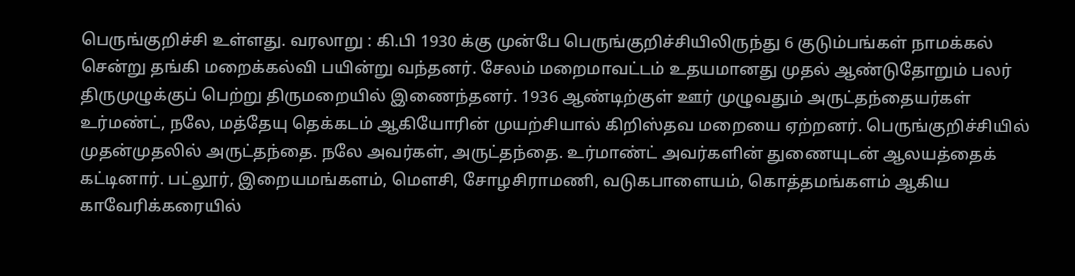பெருங்குறிச்சி உள்ளது. வரலாறு : கி.பி 1930 க்கு முன்பே பெருங்குறிச்சியிலிருந்து 6 குடும்பங்கள் நாமக்கல் சென்று தங்கி மறைக்கல்வி பயின்று வந்தனர். சேலம் மறைமாவட்டம் உதயமானது முதல் ஆண்டுதோறும் பலர் திருமுழுக்குப் பெற்று திருமறையில் இணைந்தனர். 1936 ஆண்டிற்குள் ஊர் முழுவதும் அருட்தந்தையர்கள் உர்மண்ட், நலே, மத்தேயு தெக்கடம் ஆகியோரின் முயற்சியால் கிறிஸ்தவ மறையை ஏற்றனர். பெருங்குறிச்சியில் முதன்முதலில் அருட்தந்தை. நலே அவர்கள், அருட்தந்தை. உர்மாண்ட் அவர்களின் துணையுடன் ஆலயத்தைக் கட்டினார். பட்லூர், இறையமங்களம், மௌசி, சோழசிராமணி, வடுகபாளையம், கொத்தமங்களம் ஆகிய காவேரிக்கரையில்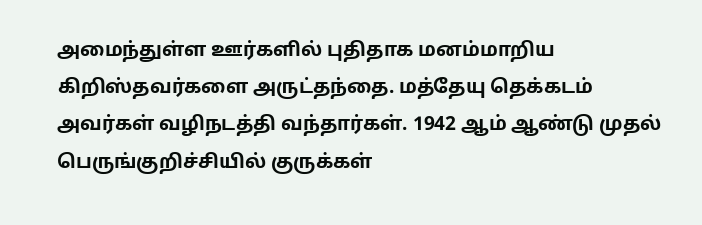அமைந்துள்ள ஊர்களில் புதிதாக மனம்மாறிய கிறிஸ்தவர்களை அருட்தந்தை. மத்தேயு தெக்கடம் அவர்கள் வழிநடத்தி வந்தார்கள். 1942 ஆம் ஆண்டு முதல் பெருங்குறிச்சியில் குருக்கள்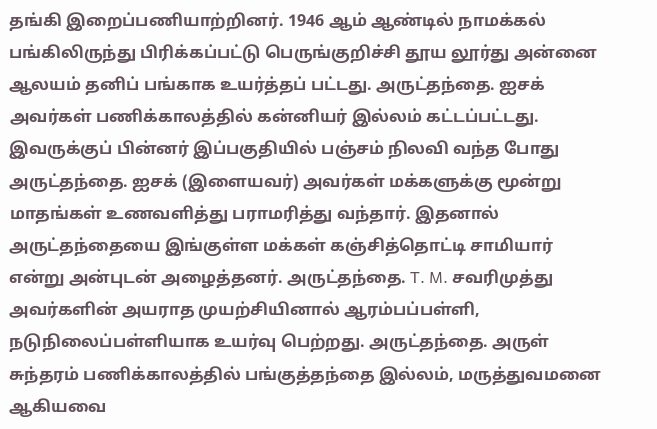தங்கி இறைப்பணியாற்றினர். 1946 ஆம் ஆண்டில் நாமக்கல் பங்கிலிருந்து பிரிக்கப்பட்டு பெருங்குறிச்சி தூய லூர்து அன்னை ஆலயம் தனிப் பங்காக உயர்த்தப் பட்டது. அருட்தந்தை. ஐசக் அவர்கள் பணிக்காலத்தில் கன்னியர் இல்லம் கட்டப்பட்டது. இவருக்குப் பின்னர் இப்பகுதியில் பஞ்சம் நிலவி வந்த போது அருட்தந்தை. ஐசக் (இளையவர்) அவர்கள் மக்களுக்கு மூன்று மாதங்கள் உணவளித்து பராமரித்து வந்தார். இதனால் அருட்தந்தையை இங்குள்ள மக்கள் கஞ்சித்தொட்டி சாமியார் என்று அன்புடன் அழைத்தனர். அருட்தந்தை. T. M. சவரிமுத்து அவர்களின் அயராத முயற்சியினால் ஆரம்பப்பள்ளி, நடுநிலைப்பள்ளியாக உயர்வு பெற்றது. அருட்தந்தை. அருள் சுந்தரம் பணிக்காலத்தில் பங்குத்தந்தை இல்லம், மருத்துவமனை ஆகியவை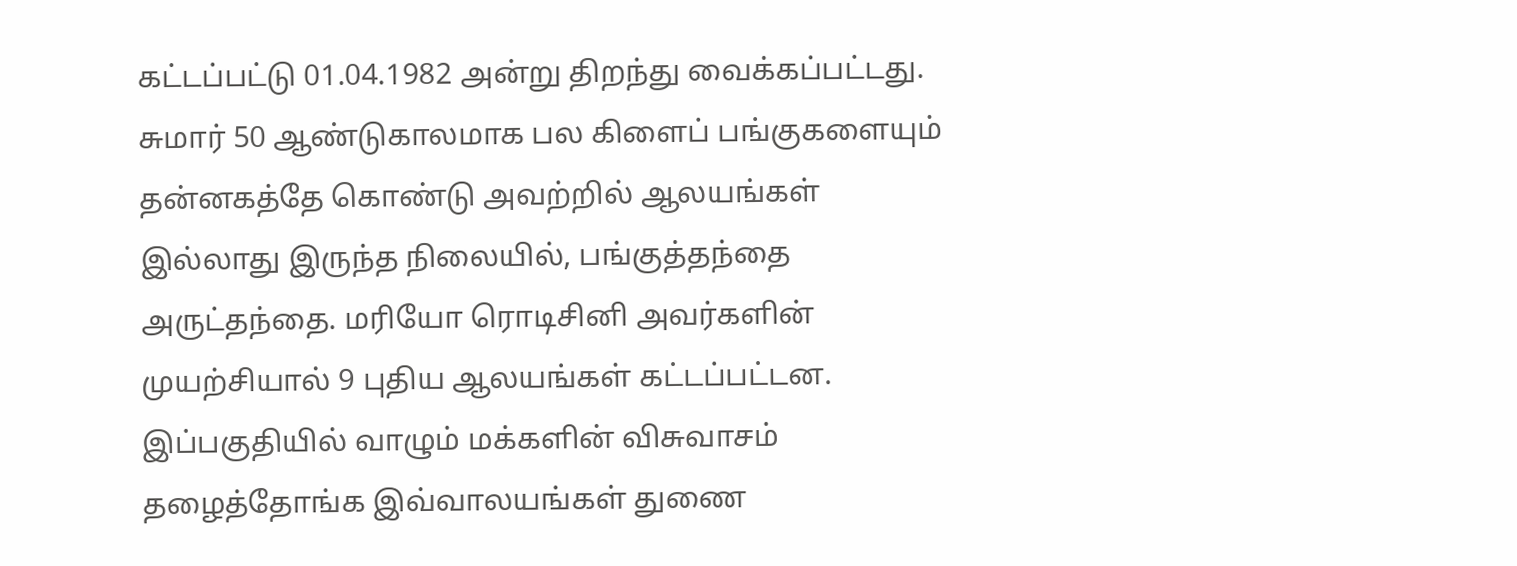கட்டப்பட்டு 01.04.1982 அன்று திறந்து வைக்கப்பட்டது. சுமார் 50 ஆண்டுகாலமாக பல கிளைப் பங்குகளையும் தன்னகத்தே கொண்டு அவற்றில் ஆலயங்கள் இல்லாது இருந்த நிலையில், பங்குத்தந்தை அருட்தந்தை. மரியோ ரொடிசினி அவர்களின் முயற்சியால் 9 புதிய ஆலயங்கள் கட்டப்பட்டன. இப்பகுதியில் வாழும் மக்களின் விசுவாசம் தழைத்தோங்க இவ்வாலயங்கள் துணை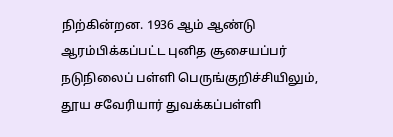நிற்கின்றன. 1936 ஆம் ஆண்டு ஆரம்பிக்கப்பட்ட புனித சூசையப்பர் நடுநிலைப் பள்ளி பெருங்குறிச்சியிலும், தூய சவேரியார் துவக்கப்பள்ளி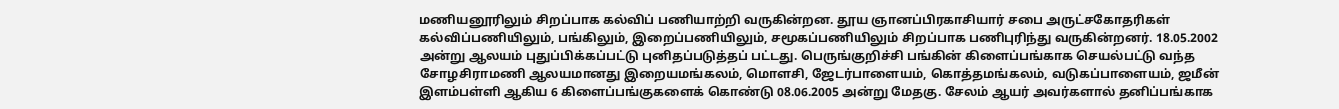மணியனூரிலும் சிறப்பாக கல்விப் பணியாற்றி வருகின்றன. தூய ஞானப்பிரகாசியார் சபை அருட்சகோதரிகள் கல்விப்பணியிலும், பங்கிலும், இறைப்பணியிலும், சமூகப்பணியிலும் சிறப்பாக பணிபுரிந்து வருகின்றனர். 18.05.2002 அன்று ஆலயம் புதுப்பிக்கப்பட்டு புனிதப்படுத்தப் பட்டது. பெருங்குறிச்சி பங்கின் கிளைப்பங்காக செயல்பட்டு வந்த சோழசிராமணி ஆலயமானது இறையமங்கலம், மொளசி, ஜேடர்பாளையம், கொத்தமங்கலம், வடுகப்பாளையம், ஜமீன் இளம்பள்ளி ஆகிய 6 கிளைப்பங்குகளைக் கொண்டு 08.06.2005 அன்று மேதகு. சேலம் ஆயர் அவர்களால் தனிப்பங்காக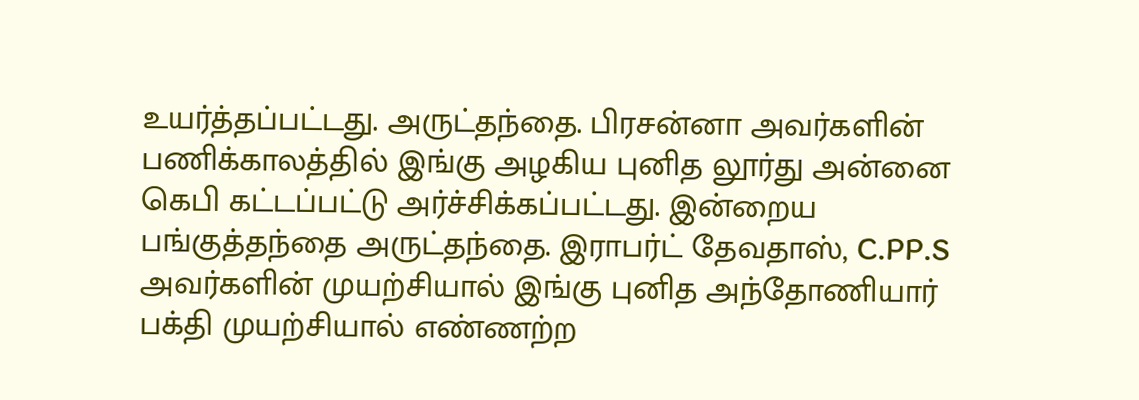உயர்த்தப்பட்டது. அருட்தந்தை. பிரசன்னா அவர்களின் பணிக்காலத்தில் இங்கு அழகிய புனித லூர்து அன்னை கெபி கட்டப்பட்டு அர்ச்சிக்கப்பட்டது. இன்றைய பங்குத்தந்தை அருட்தந்தை. இராபர்ட் தேவதாஸ், C.PP.S அவர்களின் முயற்சியால் இங்கு புனித அந்தோணியார் பக்தி முயற்சியால் எண்ணற்ற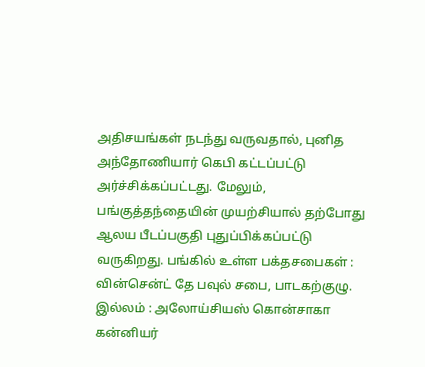அதிசயங்கள் நடந்து வருவதால், புனித அந்தோணியார் கெபி கட்டப்பட்டு அர்ச்சிக்கப்பட்டது. மேலும், பங்குத்தந்தையின் முயற்சியால் தற்போது ஆலய பீடப்பகுதி புதுப்பிக்கப்பட்டு வருகிறது. பங்கில் உள்ள பக்தசபைகள் : வின்சென்ட் தே பவுல் சபை, பாடகற்குழு. இல்லம் : அலோய்சியஸ் கொன்சாகா கன்னியர்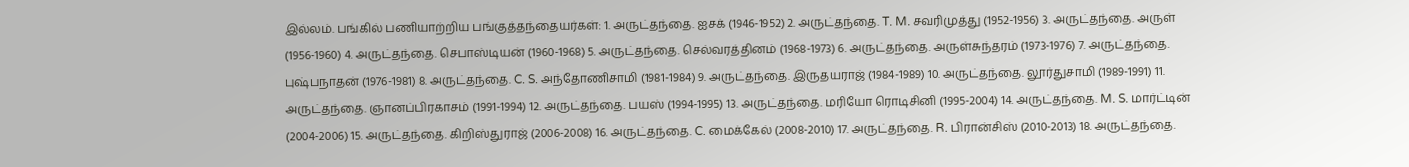இல்லம். பங்கில் பணியாற்றிய பங்குத்தந்தையர்கள்: 1. அருட்தந்தை. ஐசக் (1946-1952) 2. அருட்தந்தை. T. M. சவரிமுத்து (1952-1956) 3. அருட்தந்தை. அருள் (1956-1960) 4. அருட்தந்தை. செபாஸ்டியன் (1960-1968) 5. அருட்தந்தை. செல்வரத்தினம் (1968-1973) 6. அருட்தந்தை. அருள்சுந்தரம் (1973-1976) 7. அருட்தந்தை. புஷ்பநாதன் (1976-1981) 8. அருட்தந்தை. C. S. அந்தோணிசாமி (1981-1984) 9. அருட்தந்தை. இருதயராஜ் (1984-1989) 10. அருட்தந்தை. லூர்துசாமி (1989-1991) 11. அருட்தந்தை. ஞானப்பிரகாசம் (1991-1994) 12. அருட்தந்தை. பயஸ் (1994-1995) 13. அருட்தந்தை. மரியோ ரொடிசினி (1995-2004) 14. அருட்தந்தை. M. S. மார்ட்டின் (2004-2006) 15. அருட்தந்தை. கிறிஸ்துராஜ் (2006-2008) 16. அருட்தந்தை. C. மைக்கேல் (2008-2010) 17. அருட்தந்தை. R. பிரான்சிஸ் (2010-2013) 18. அருட்தந்தை.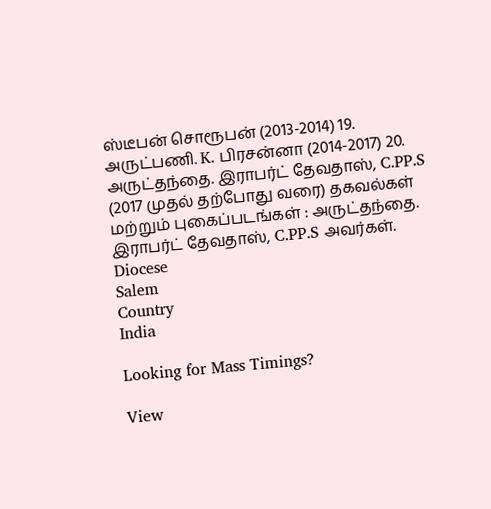ஸ்டீபன் சொரூபன் (2013-2014) 19. அருட்பணி. K. பிரசன்னா (2014-2017) 20. அருட்தந்தை. இராபர்ட் தேவதாஸ், C.PP.S (2017 முதல் தற்போது வரை) தகவல்கள் மற்றும் புகைப்படங்கள் : அருட்தந்தை. இராபர்ட் தேவதாஸ், C.PP.S அவர்கள்.
Diocese
Salem
Country
India

Looking for Mass Timings?

View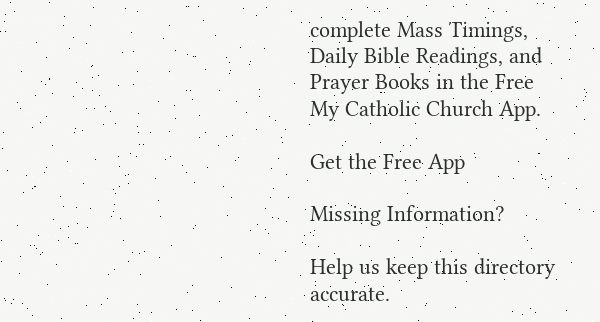complete Mass Timings, Daily Bible Readings, and Prayer Books in the Free My Catholic Church App.

Get the Free App

Missing Information?

Help us keep this directory accurate.